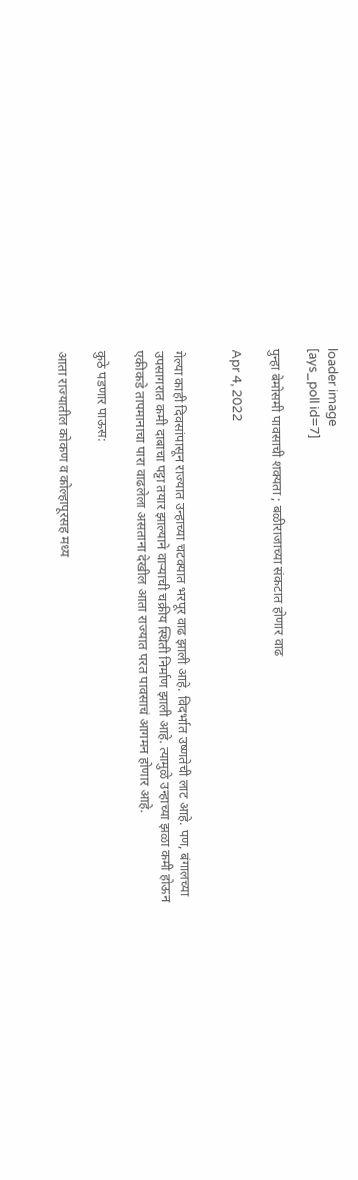loader image
[ays_poll id=7]

पुन्हा बेमोसमी पावसाची शक्यता ; बळीराजाच्या संकटात होणार वाढ

Apr 4, 2022


गेल्या काही दिवसांपासून राज्यात उन्हाच्या चटक्यात भरपूर वाढ झाली आहे. विदर्भात उष्णतेची लाट आहे. पण, बंगालच्या उपसागरात कमी दाबाचा पट्टा तयार झाल्याने वार्‍याची चक्रीय स्थिती निर्माण झाली आहे. त्यामुळे उन्हाच्या झळा कमी होऊन एकीकडे तापमानाचा पारा वाढलेला असताना देखील आता राज्यात परत पावसाचं आगमन होणार आहे.

कुठे पडणार पाऊस:

आता राज्यातील कोकण व कोल्हापूरसह मध्य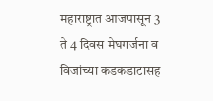महाराष्ट्रात आजपासून 3 ते 4 दिवस मेघगर्जना व विजांच्या कडकडाटासह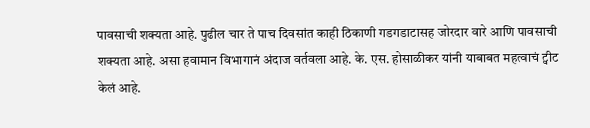पावसाची शक्यता आहे. पुढील चार ते पाच दिवसांत काही ठिकाणी गडगडाटासह जोरदार वारे आणि पावसाची शक्यता आहे. असा हवामान विभागानं अंदाज वर्तवला आहे. के. एस. होसाळीकर यांनी याबाबत महत्वाचं ट्वीट केलं आहे.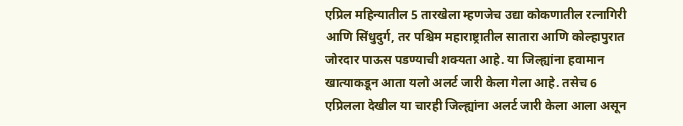एप्रिल महिन्यातील 5 तारखेला म्हणजेच उद्या कोकणातील रत्नागिरी आणि सिंधुदुर्ग, तर पश्चिम महाराष्ट्रातील सातारा आणि कोल्हापुरात जोरदार पाऊस पडण्याची शक्यता आहे. या जिल्ह्यांना हवामान खात्याकडून आता यलो अलर्ट जारी केला गेला आहे. तसेच 6 एप्रिलला देखील या चारही जिल्ह्यांना अलर्ट जारी केला आला असून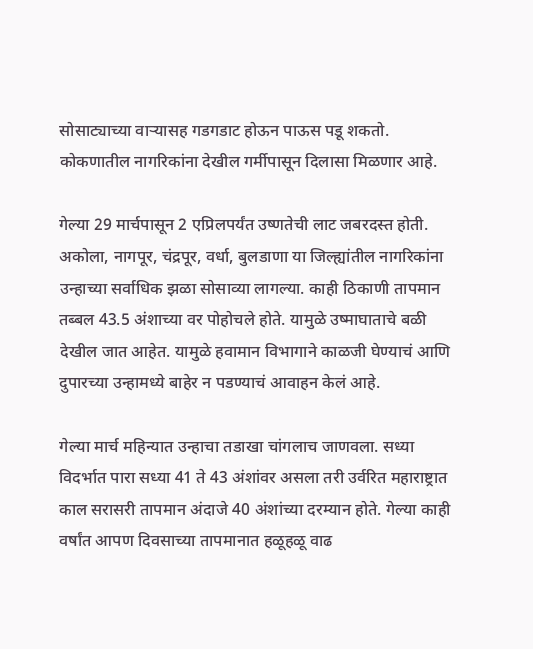सोसाट्याच्या वाऱ्यासह गडगडाट होऊन पाऊस पडू शकतो. कोकणातील नागरिकांना देखील गर्मीपासून दिलासा मिळणार आहे.

गेल्या 29 मार्चपासून 2 एप्रिलपर्यंत उष्णतेची लाट जबरदस्त होती. अकोला, नागपूर, चंद्रपूर, वर्धा, बुलडाणा या जिल्ह्यांतील नागरिकांना उन्हाच्या सर्वाधिक झळा सोसाव्या लागल्या. काही ठिकाणी तापमान तब्बल 43.5 अंशाच्या वर पोहोचले होते. यामुळे उष्माघाताचे बळी देखील जात आहेत. यामुळे हवामान विभागाने काळजी घेण्याचं आणि दुपारच्या उन्हामध्ये बाहेर न पडण्याचं आवाहन केलं आहे.

गेल्या मार्च महिन्यात उन्हाचा तडाखा चांगलाच जाणवला. सध्या विदर्भात पारा सध्या 41 ते 43 अंशांवर असला तरी उर्वरित महाराष्ट्रात काल सरासरी तापमान अंदाजे 40 अंशांच्या दरम्यान होते. गेल्या काही वर्षांत आपण दिवसाच्या तापमानात हळूहळू वाढ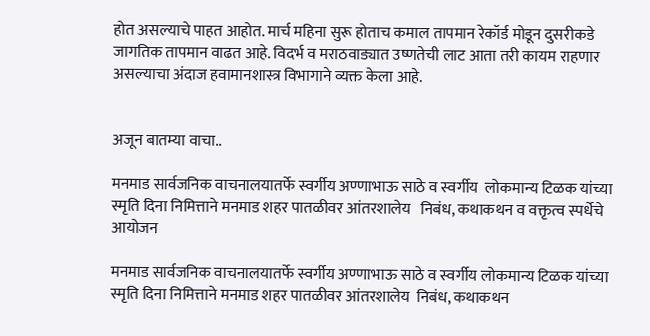होत असल्याचे पाहत आहोत. मार्च महिना सुरू होताच कमाल तापमान रेकॉर्ड मोडून दुसरीकडे जागतिक तापमान वाढत आहे. विदर्भ व मराठवाड्यात उष्णतेची लाट आता तरी कायम राहणार असल्याचा अंदाज हवामानशास्त्र विभागाने व्यक्त केला आहे.


अजून बातम्या वाचा..

मनमाड सार्वजनिक वाचनालयातर्फे स्वर्गीय अण्णाभाऊ साठे व स्वर्गीय  लोकमान्य टिळक यांच्या स्मृति दिना निमित्ताने मनमाड शहर पातळीवर आंतरशालेय   निबंध, कथाकथन व वक्तृत्व स्पर्धेचे आयोजन

मनमाड सार्वजनिक वाचनालयातर्फे स्वर्गीय अण्णाभाऊ साठे व स्वर्गीय लोकमान्य टिळक यांच्या स्मृति दिना निमित्ताने मनमाड शहर पातळीवर आंतरशालेय  निबंध, कथाकथन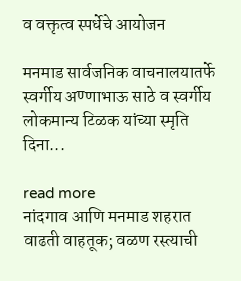व वक्तृत्व स्पर्धेचे आयोजन

मनमाड सार्वजनिक वाचनालयातर्फे स्वर्गीय अण्णाभाऊ साठे व स्वर्गीय लोकमान्य टिळक यांच्या स्मृति दिना...

read more
नांदगाव आणि मनमाड शहरात वाढती वाहतूक; वळण रस्त्याची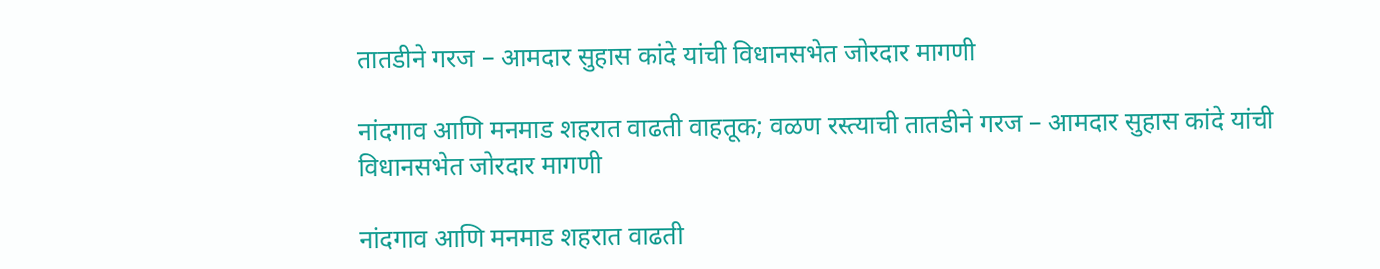तातडीने गरज – आमदार सुहास कांदे यांची विधानसभेत जोरदार मागणी

नांदगाव आणि मनमाड शहरात वाढती वाहतूक; वळण रस्त्याची तातडीने गरज – आमदार सुहास कांदे यांची विधानसभेत जोरदार मागणी

नांदगाव आणि मनमाड शहरात वाढती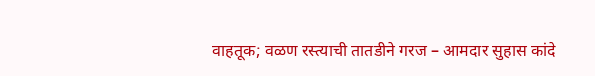वाहतूक; वळण रस्त्याची तातडीने गरज – आमदार सुहास कांदे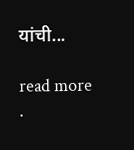यांची...

read more
.